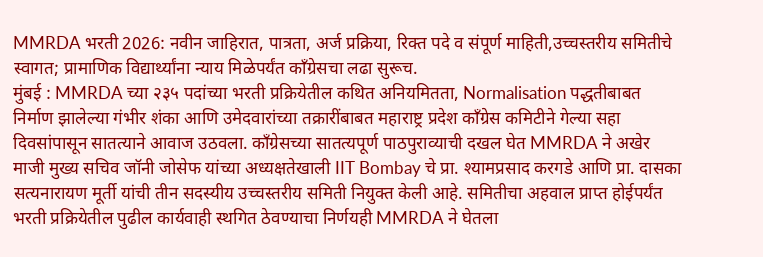MMRDA भरती 2026: नवीन जाहिरात, पात्रता, अर्ज प्रक्रिया, रिक्त पदे व संपूर्ण माहिती,उच्चस्तरीय समितीचे स्वागत; प्रामाणिक विद्यार्थ्यांना न्याय मिळेपर्यंत काँग्रेसचा लढा सुरूच.
मुंबई : MMRDA च्या २३५ पदांच्या भरती प्रक्रियेतील कथित अनियमितता, Normalisation पद्धतीबाबत निर्माण झालेल्या गंभीर शंका आणि उमेदवारांच्या तक्रारींबाबत महाराष्ट्र प्रदेश काँग्रेस कमिटीने गेल्या सहा दिवसांपासून सातत्याने आवाज उठवला. काँग्रेसच्या सातत्यपूर्ण पाठपुराव्याची दखल घेत MMRDA ने अखेर माजी मुख्य सचिव जॉनी जोसेफ यांच्या अध्यक्षतेखाली IIT Bombay चे प्रा. श्यामप्रसाद करगडे आणि प्रा. दासका सत्यनारायण मूर्ती यांची तीन सदस्यीय उच्चस्तरीय समिती नियुक्त केली आहे. समितीचा अहवाल प्राप्त होईपर्यंत भरती प्रक्रियेतील पुढील कार्यवाही स्थगित ठेवण्याचा निर्णयही MMRDA ने घेतला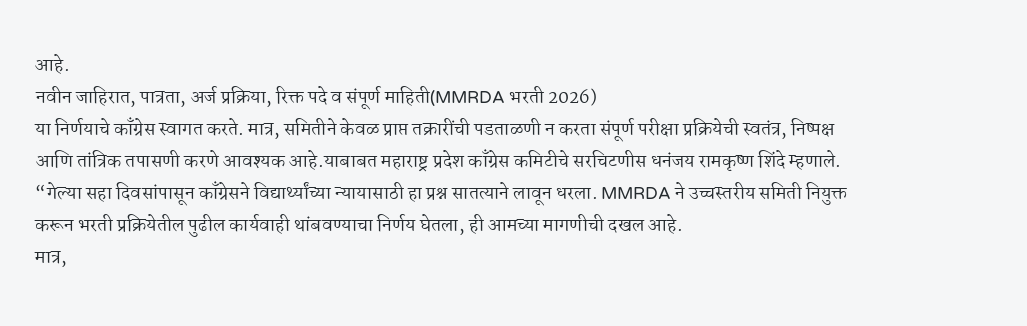आहे.
नवीन जाहिरात, पात्रता, अर्ज प्रक्रिया, रिक्त पदे व संपूर्ण माहिती(MMRDA भरती 2026)
या निर्णयाचे काँग्रेस स्वागत करते. मात्र, समितीने केवळ प्राप्त तक्रारींची पडताळणी न करता संपूर्ण परीक्षा प्रक्रियेची स्वतंत्र, निष्पक्ष आणि तांत्रिक तपासणी करणे आवश्यक आहे.याबाबत महाराष्ट्र प्रदेश काँग्रेस कमिटीचे सरचिटणीस धनंजय रामकृष्ण शिंदे म्हणाले. “गेल्या सहा दिवसांपासून काँग्रेसने विद्यार्थ्यांच्या न्यायासाठी हा प्रश्न सातत्याने लावून धरला. MMRDA ने उच्चस्तरीय समिती नियुक्त करून भरती प्रक्रियेतील पुढील कार्यवाही थांबवण्याचा निर्णय घेतला, ही आमच्या मागणीची दखल आहे.
मात्र,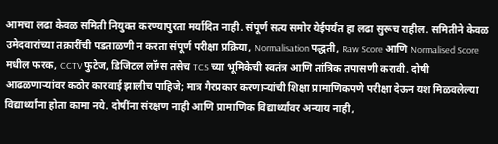आमचा लढा केवळ समिती नियुक्त करण्यापुरता मर्यादित नाही. संपूर्ण सत्य समोर येईपर्यंत हा लढा सुरूच राहील. समितीने केवळ उमेदवारांच्या तक्रारींची पडताळणी न करता संपूर्ण परीक्षा प्रक्रिया, Normalisation पद्धती, Raw Score आणि Normalised Score मधील फरक, CCTV फुटेज, डिजिटल लॉग्स तसेच TCS च्या भूमिकेची स्वतंत्र आणि तांत्रिक तपासणी करावी. दोषी आढळणाऱ्यांवर कठोर कारवाई झालीच पाहिजे; मात्र गैरप्रकार करणाऱ्यांची शिक्षा प्रामाणिकपणे परीक्षा देऊन यश मिळवलेल्या विद्यार्थ्यांना होता कामा नये. दोषींना संरक्षण नाही आणि प्रामाणिक विद्यार्थ्यांवर अन्याय नाही,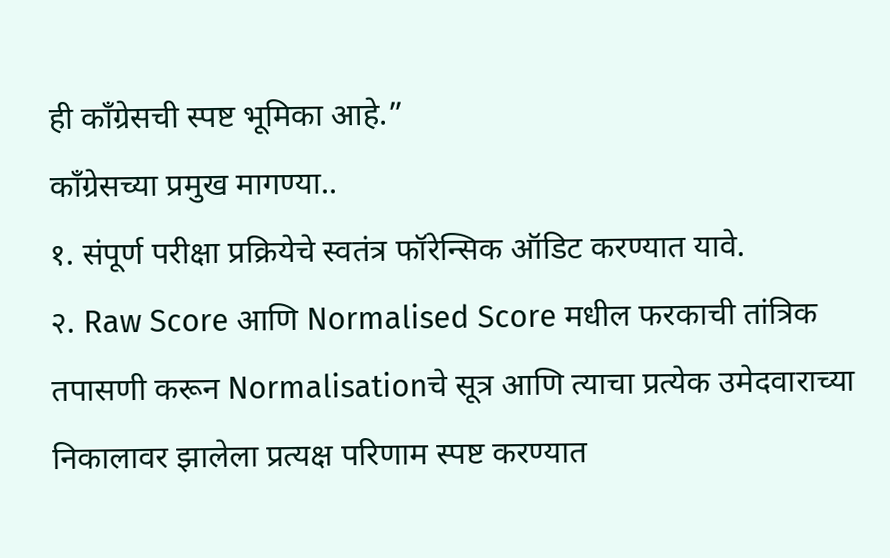ही काँग्रेसची स्पष्ट भूमिका आहे.”
काँग्रेसच्या प्रमुख मागण्या..
१. संपूर्ण परीक्षा प्रक्रियेचे स्वतंत्र फॉरेन्सिक ऑडिट करण्यात यावे.
२. Raw Score आणि Normalised Score मधील फरकाची तांत्रिक तपासणी करून Normalisationचे सूत्र आणि त्याचा प्रत्येक उमेदवाराच्या निकालावर झालेला प्रत्यक्ष परिणाम स्पष्ट करण्यात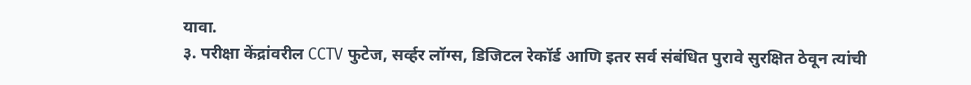यावा.
३. परीक्षा केंद्रांवरील CCTV फुटेज, सर्व्हर लॉग्स, डिजिटल रेकॉर्ड आणि इतर सर्व संबंधित पुरावे सुरक्षित ठेवून त्यांची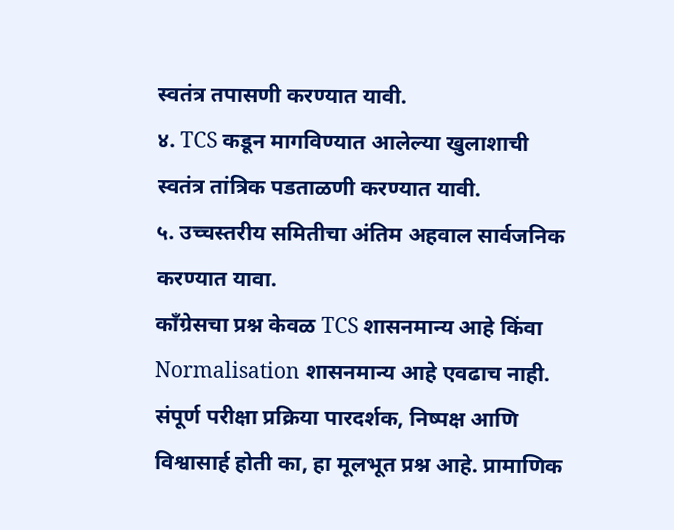स्वतंत्र तपासणी करण्यात यावी.
४. TCS कडून मागविण्यात आलेल्या खुलाशाची स्वतंत्र तांत्रिक पडताळणी करण्यात यावी.
५. उच्चस्तरीय समितीचा अंतिम अहवाल सार्वजनिक करण्यात यावा.
काँग्रेसचा प्रश्न केवळ TCS शासनमान्य आहे किंवा Normalisation शासनमान्य आहे एवढाच नाही. संपूर्ण परीक्षा प्रक्रिया पारदर्शक, निष्पक्ष आणि विश्वासार्ह होती का, हा मूलभूत प्रश्न आहे. प्रामाणिक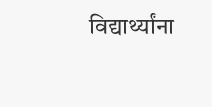विद्यार्थ्यांना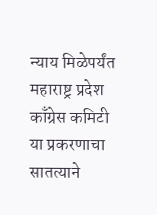न्याय मिळेपर्यंत महाराष्ट्र प्रदेश काँग्रेस कमिटी या प्रकरणाचा सातत्याने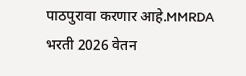पाठपुरावा करणार आहे.MMRDA भरती 2026 वेतन